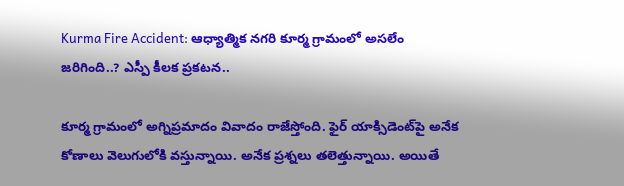Kurma Fire Accident: ఆధ్యాత్మిక నగరి కూర్మ గ్రామంలో అసలేం జరిగింది..? ఎస్పీ కీలక ప్రకటన..

కూర్మ గ్రామంలో అగ్నిప్రమాదం వివాదం రాజేస్తోంది. ఫైర్ యాక్సిడెంట్‌పై అనేక కోణాలు వెలుగులోకి వస్తున్నాయి. అనేక ప్రశ్నలు తలెత్తున్నాయి. అయితే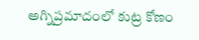అగ్నిప్రమాదంలో కుట్ర కోణం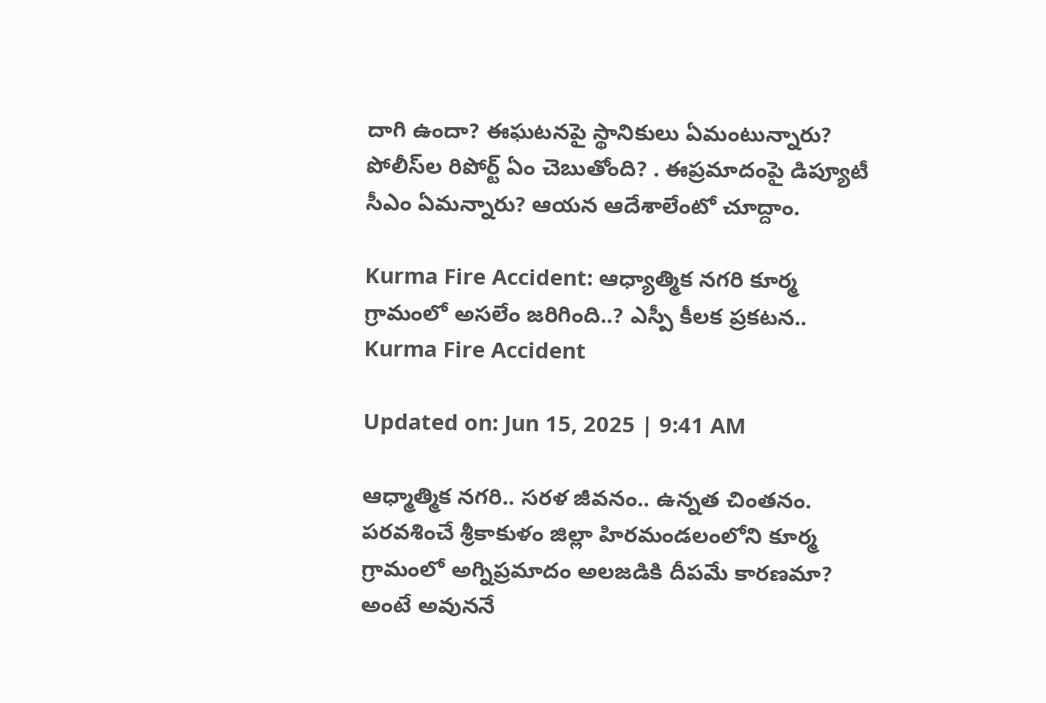దాగి ఉందా? ఈఘటనపై స్థానికులు ఏమంటున్నారు? పోలీస్‌ల రిపోర్ట్ ఏం చెబుతోంది? . ఈప్రమాదంపై డిప్యూటీ సీఎం ఏమన్నారు? ఆయన ఆదేశాలేంటో చూద్దాం.

Kurma Fire Accident: ఆధ్యాత్మిక నగరి కూర్మ గ్రామంలో అసలేం జరిగింది..? ఎస్పీ కీలక ప్రకటన..
Kurma Fire Accident

Updated on: Jun 15, 2025 | 9:41 AM

ఆధ్మాత్మిక నగరి.. సరళ జీవనం.. ఉన్నత చింతనం. పరవశించే శ్రీకాకుళం జిల్లా హిరమండలంలోని కూర్మ గ్రామంలో అగ్నిప్రమాదం అలజడికి దీపమే కారణమా? అంటే అవుననే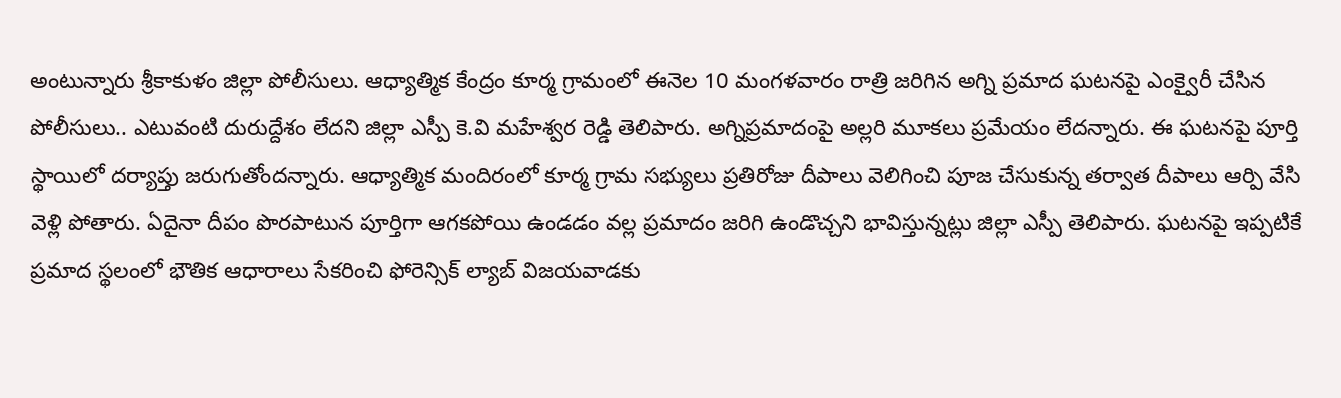అంటున్నారు శ్రీకాకుళం జిల్లా పోలీసులు. ఆధ్యాత్మిక కేంద్రం కూర్మ గ్రామంలో ఈనెల 10 మంగళవారం రాత్రి జరిగిన అగ్ని ప్రమాద ఘటనపై ఎంక్వైరీ చేసిన పోలీసులు.. ఎటువంటి దురుద్దేశం లేదని జిల్లా ఎస్పీ కె.వి మహేశ్వర రెడ్డి తెలిపారు. అగ్నిప్రమాదంపై అల్లరి మూకలు ప్రమేయం లేదన్నారు. ఈ ఘటనపై పూర్తి స్థాయిలో దర్యాప్తు జరుగుతోందన్నారు. ఆధ్యాత్మిక మందిరంలో కూర్మ గ్రామ సభ్యులు ప్రతిరోజు దీపాలు వెలిగించి పూజ చేసుకున్న తర్వాత దీపాలు ఆర్పి వేసి వెళ్లి పోతారు. ఏదైనా దీపం పొరపాటున పూర్తిగా ఆగకపోయి ఉండడం వల్ల ప్రమాదం జరిగి ఉండొచ్చని భావిస్తున్నట్లు జిల్లా ఎస్పీ తెలిపారు. ఘటనపై ఇప్పటికే ప్రమాద స్థలంలో భౌతిక ఆధారాలు సేకరించి ఫోరెన్సిక్ ల్యాబ్ విజయవాడకు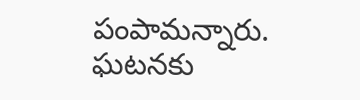పంపామన్నారు. ఘటనకు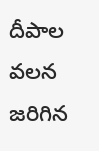దీపాల వలన జరిగిన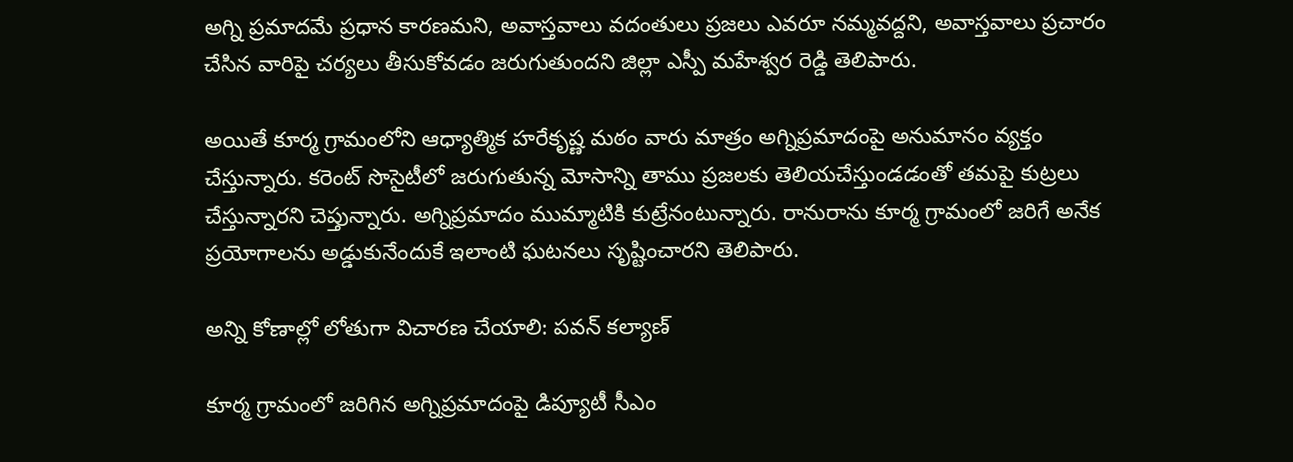అగ్ని ప్రమాదమే ప్రధాన కారణమని, అవాస్తవాలు వదంతులు ప్రజలు ఎవరూ నమ్మవద్దని, అవాస్తవాలు ప్రచారం చేసిన వారిపై చర్యలు తీసుకోవడం జరుగుతుందని జిల్లా ఎస్పీ మహేశ్వర రెడ్డి తెలిపారు.

అయితే కూర్మ గ్రామంలోని ఆధ్యాత్మిక హరేకృష్ణ మఠం వారు మాత్రం అగ్నిప్రమాదంపై అనుమానం వ్యక్తం చేస్తున్నారు. కరెంట్ సొసైటీలో జరుగుతున్న మోసాన్ని తాము ప్రజలకు తెలియచేస్తుండడంతో తమపై కుట్రలు చేస్తున్నారని చెప్తున్నారు. అగ్నిప్రమాదం ముమ్మాటికి కుట్రేనంటున్నారు. రానురాను కూర్మ గ్రామంలో జరిగే అనేక ప్రయోగాలను అడ్డుకునేందుకే ఇలాంటి ఘటనలు సృష్టించారని తెలిపారు.

అన్ని కోణాల్లో లోతుగా విచారణ చేయాలి: పవన్‌ కల్యాణ్‌

కూర్మ గ్రామంలో జరిగిన అగ్నిప్రమాదంపై డిప్యూటీ సీఎం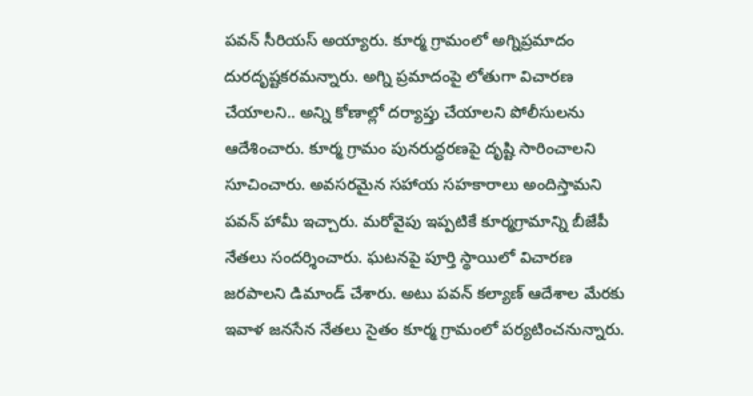పవన్‌ సీరియస్‌ అయ్యారు. కూర్మ గ్రామంలో అగ్నిప్రమాదం దురదృష్టకరమన్నారు. అగ్ని ప్రమాదంపై లోతుగా విచారణ చేయాలని.. అన్ని కోణాల్లో దర్యాప్తు చేయాలని పోలీసులను ఆదేశించారు. కూర్మ గ్రామం పునరుద్ధరణపై దృష్టి సారించాలని సూచించారు. అవసరమైన సహాయ సహకారాలు అందిస్తామని పవన్‌ హామీ ఇచ్చారు. మరోవైపు ఇప్పటికే కూర్మగ్రామాన్ని బీజేపీ నేతలు సందర్శించారు. ఘటనపై పూర్తి స్థాయిలో విచారణ జరపాలని డిమాండ్ చేశారు. అటు పవన్‌ కల్యాణ్‌ ఆదేశాల మేరకు ఇవాళ జనసేన నేతలు సైతం కూర్మ గ్రామంలో పర్యటించనున్నారు.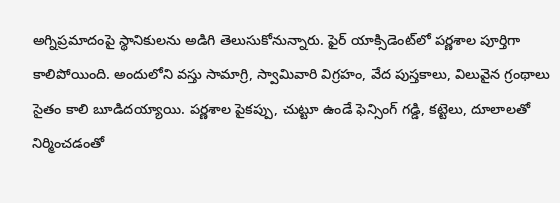అగ్నిప్రమాదంపై స్థానికులను అడిగి తెలుసుకోనున్నారు. ఫైర్‌ యాక్సిడెంట్‌లో పర్ణశాల పూర్తిగా కాలిపోయింది. అందులోని వస్తు సామాగ్రి, స్వామివారి విగ్రహం, వేద పుస్తకాలు, విలువైన గ్రంథాలు సైతం కాలి బూడిదయ్యాయి. పర్ణశాల పైకప్పు, చుట్టూ ఉండే ఫెన్సింగ్ గడ్డి, కట్టెలు, దూలాలతో నిర్మించడంతో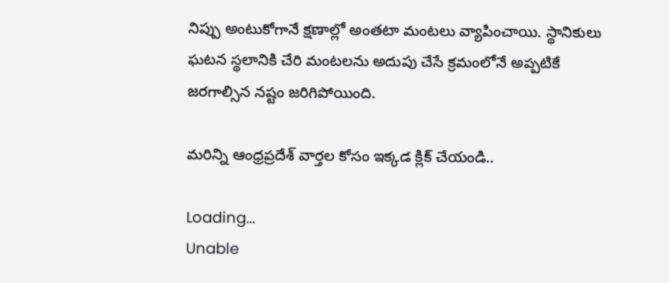నిప్పు అంటుకోగానే క్షణాల్లో అంతటా మంటలు వ్యాపించాయి. స్థానికులు ఘటన స్థలానికి చేరి మంటలను అదుపు చేసే క్రమంలోనే అప్పటికే జరగాల్సిన నష్టం జరిగిపోయింది.

మరిన్ని ఆంధ్రప్రదేశ్ వార్తల కోసం ఇక్కడ క్లిక్ చేయండి..

Loading...
Unable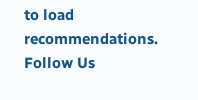to load recommendations.
Follow Us